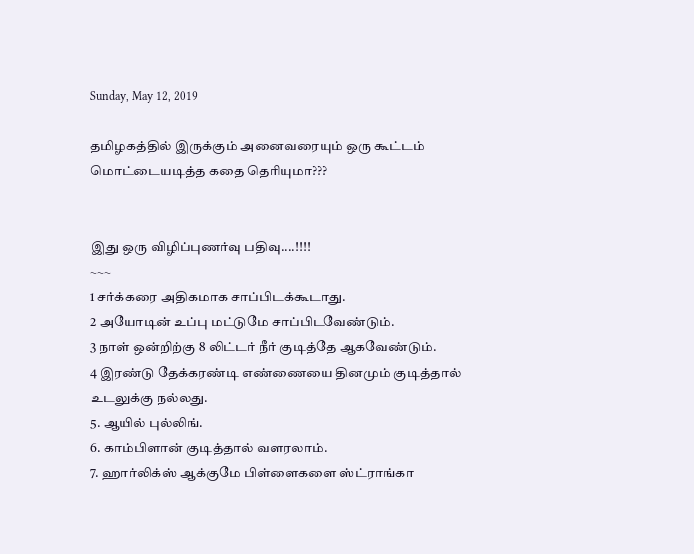Sunday, May 12, 2019

தமிழகத்தில் இருக்கும் அனைவரையும் ஒரு கூட்டம் மொட்டையடித்த கதை தெரியுமா???


இது ஒரு விழிப்புணர்வு பதிவு....!!!!
~~~
1 சர்க்கரை அதிகமாக சாப்பிடக்கூடாது.
2 அயோடின் உப்பு மட்டுமே சாப்பிடவேண்டும்.
3 நாள் ஒன்றிற்கு 8 லிட்டர் நீர் குடித்தே ஆகவேண்டும்.
4 இரண்டு தேக்கரண்டி எண்ணையை தினமும் குடித்தால் உடலுக்கு நல்லது.
5. ஆயில் புல்லிங்.
6. காம்பிளான் குடித்தால் வளரலாம்.
7. ஹார்லிக்ஸ் ஆக்குமே பிள்ளைகளை ஸ்ட்ராங்கா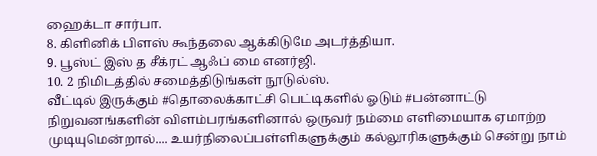ஹைக்டா சார்பா.
8. கிளினிக் பிளஸ் கூந்தலை ஆக்கிடுமே அடர்த்தியா.
9. பூஸ்ட் இஸ் த சீக்ரட் ஆஃப் மை எனர்ஜி.
10. 2 நிமிடத்தில் சமைத்திடுங்கள் நூடுல்ஸ்.
வீட்டில் இருக்கும் #தொலைக்காட்சி பெட்டிகளில் ஓடும் #பன்னாட்டு நிறுவனங்களின் விளம்பரங்களினால் ஒருவர் நம்மை எளிமையாக ஏமாற்ற முடியுமென்றால்.... உயர்நிலைப்பள்ளிகளுக்கும் கல்லூரிகளுக்கும் சென்று நாம்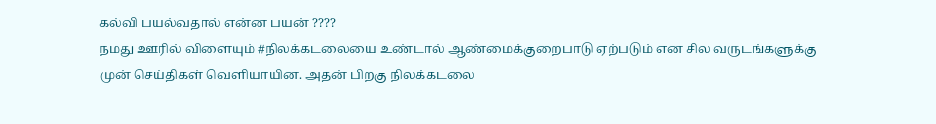கல்வி பயல்வதால் என்ன பயன் ????
நமது ஊரில் விளையும் #நிலக்கடலையை உண்டால் ஆண்மைக்குறைபாடு ஏற்படும் என சில வருடங்களுக்கு முன் செய்திகள் வெளியாயின. அதன் பிறகு நிலக்கடலை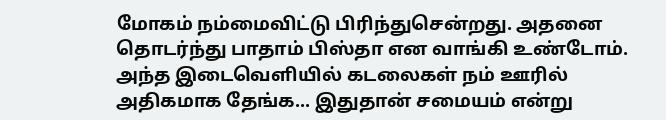மோகம் நம்மைவிட்டு பிரிந்துசென்றது. அதனை தொடர்ந்து பாதாம் பிஸ்தா என வாங்கி உண்டோம்.
அந்த இடைவெளியில் கடலைகள் நம் ஊரில் அதிகமாக தேங்க... இதுதான் சமையம் என்று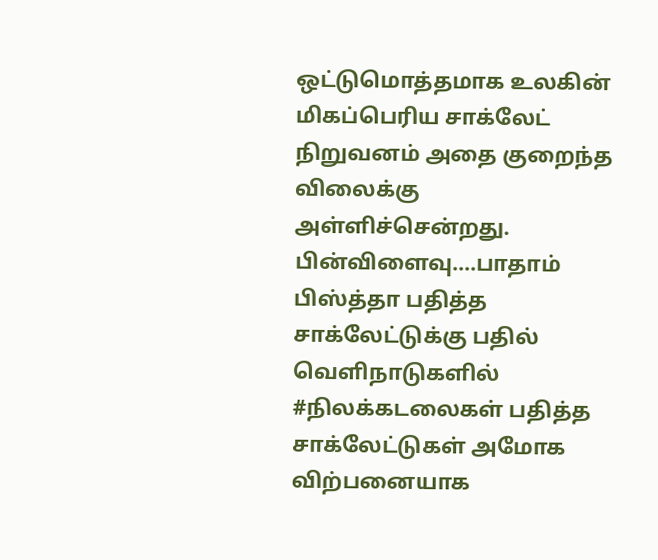ஒட்டுமொத்தமாக உலகின் மிகப்பெரிய சாக்லேட் நிறுவனம் அதை குறைந்த விலைக்கு அள்ளிச்சென்றது.
பின்விளைவு....பாதாம் பிஸ்த்தா பதித்த சாக்லேட்டுக்கு பதில் வெளிநாடுகளில் #நிலக்கடலைகள் பதித்த சாக்லேட்டுகள் அமோக விற்பனையாக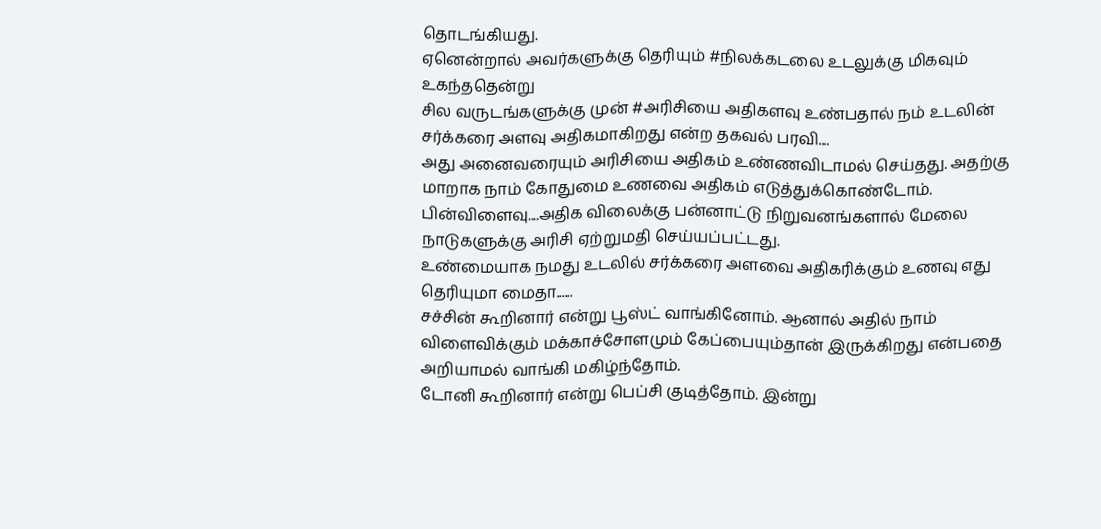தொடங்கியது.
ஏனென்றால் அவர்களுக்கு தெரியும் #நிலக்கடலை உடலுக்கு மிகவும் உகந்ததென்று
சில வருடங்களுக்கு முன் #அரிசியை அதிகளவு உண்பதால் நம் உடலின் சர்க்கரை அளவு அதிகமாகிறது என்ற தகவல் பரவி....
அது அனைவரையும் அரிசியை அதிகம் உண்ணவிடாமல் செய்தது. அதற்கு மாறாக நாம் கோதுமை உணவை அதிகம் எடுத்துக்கொண்டோம்.
பின்விளைவு....அதிக விலைக்கு பன்னாட்டு நிறுவனங்களால் மேலை நாடுகளுக்கு அரிசி ஏற்றுமதி செய்யப்பட்டது.
உண்மையாக நமது உடலில் சர்க்கரை அளவை அதிகரிக்கும் உணவு எது தெரியுமா மைதா......
சச்சின் கூறினார் என்று பூஸ்ட் வாங்கினோம். ஆனால் அதில் நாம் விளைவிக்கும் மக்காச்சோளமும் கேப்பையும்தான் இருக்கிறது என்பதை அறியாமல் வாங்கி மகிழ்ந்தோம்.
டோனி கூறினார் என்று பெப்சி குடித்தோம். இன்று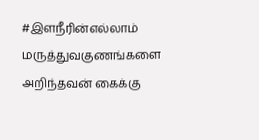#இளநீரின்எல்லாம் மருத்துவகுணங்களை அறிந்தவன் கைக்கு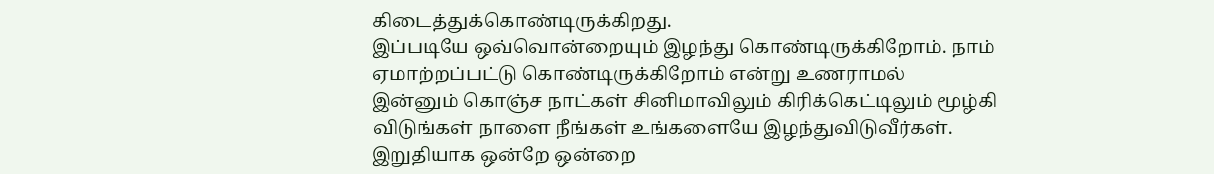கிடைத்துக்கொண்டிருக்கிறது.
இப்படியே ஒவ்வொன்றையும் இழந்து கொண்டிருக்கிறோம். நாம் ஏமாற்றப்பட்டு கொண்டிருக்கிறோம் என்று உணராமல்
இன்னும் கொஞ்ச நாட்கள் சினிமாவிலும் கிரிக்கெட்டிலும் மூழ்கி விடுங்கள் நாளை நீங்கள் உங்களையே இழந்துவிடுவீர்கள்.
இறுதியாக ஒன்றே ஒன்றை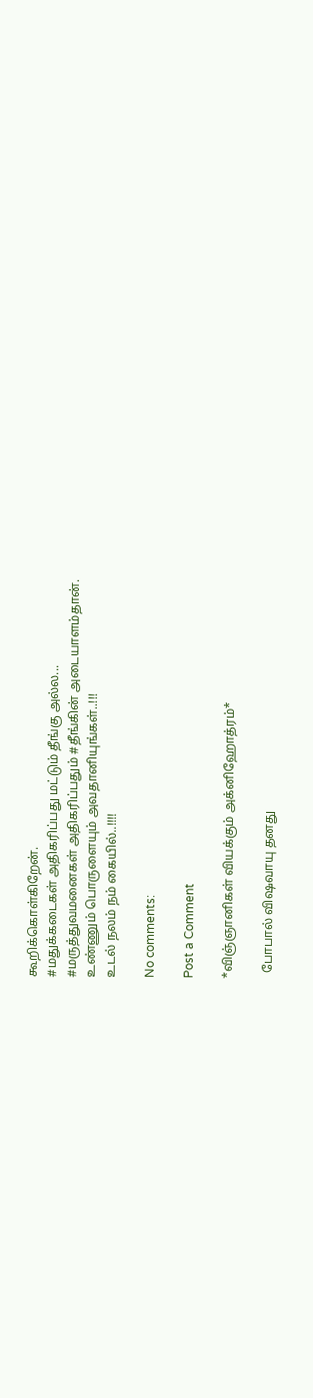கூறிக்கொள்கிறேன்.
#மதுக்கடைகள் அதிகரிப்பது மட்டும் தீங்கு அல்ல...
#மருத்துவமனைகள் அதிகரிப்பதும் #தீங்கின் அடையாளம்தான்.
உண்ணும் பொருளையும் அவதானியுங்கள்..!!!
உடல் நலம் நம் கையில்..!!!!

No comments:

Post a Comment

*விஞ்ஞானிகள் வியக்கும் அக்னிஹோத்ரம்*

  போபால் விஷவாயு தனது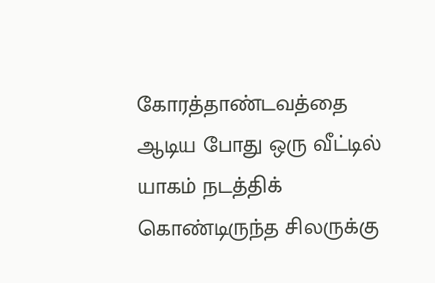கோரத்தாண்டவத்தை ஆடிய போது ஒரு வீட்டில் யாகம் நடத்திக் கொண்டிருந்த சிலருக்கு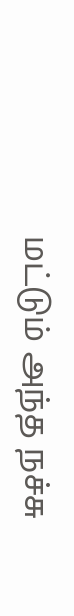மட்டும் அந்த நச்சு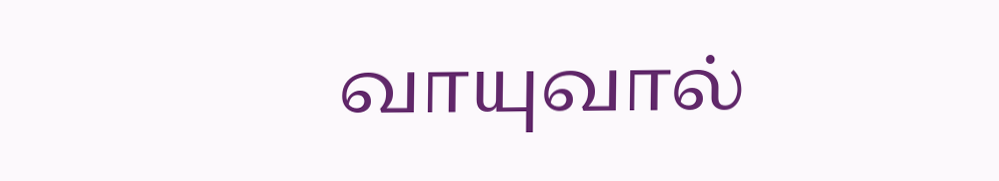வாயுவால்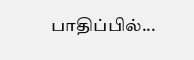பாதிப்பில்...